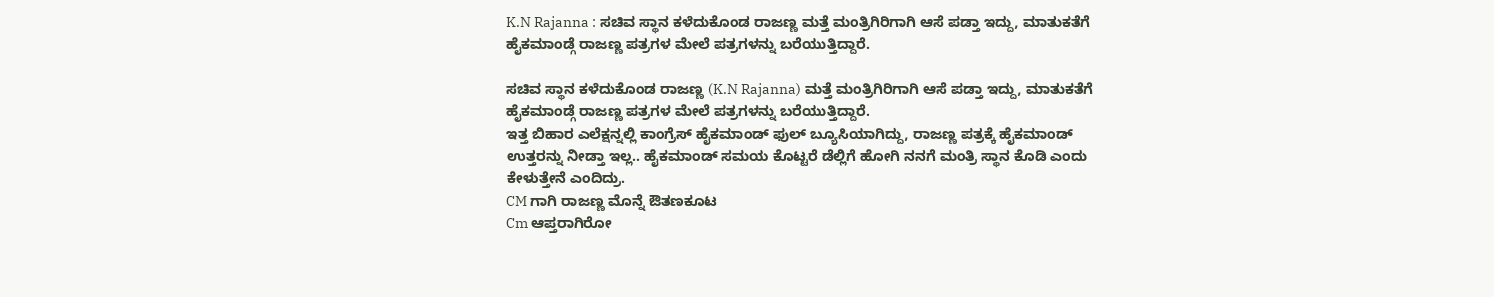K.N Rajanna : ಸಚಿವ ಸ್ಥಾನ ಕಳೆದುಕೊಂಡ ರಾಜಣ್ಣ ಮತ್ತೆ ಮಂತ್ರಿಗಿರಿಗಾಗಿ ಆಸೆ ಪಡ್ತಾ ಇದ್ದು, ಮಾತುಕತೆಗೆ ಹೈಕಮಾಂಡ್ಗೆ ರಾಜಣ್ಣ ಪತ್ರಗಳ ಮೇಲೆ ಪತ್ರಗಳನ್ನು ಬರೆಯುತ್ತಿದ್ದಾರೆ.

ಸಚಿವ ಸ್ಥಾನ ಕಳೆದುಕೊಂಡ ರಾಜಣ್ಣ (K.N Rajanna) ಮತ್ತೆ ಮಂತ್ರಿಗಿರಿಗಾಗಿ ಆಸೆ ಪಡ್ತಾ ಇದ್ದು, ಮಾತುಕತೆಗೆ ಹೈಕಮಾಂಡ್ಗೆ ರಾಜಣ್ಣ ಪತ್ರಗಳ ಮೇಲೆ ಪತ್ರಗಳನ್ನು ಬರೆಯುತ್ತಿದ್ದಾರೆ.
ಇತ್ತ ಬಿಹಾರ ಎಲೆಕ್ಷನ್ನಲ್ಲಿ ಕಾಂಗ್ರೆಸ್ ಹೈಕಮಾಂಡ್ ಫುಲ್ ಬ್ಯೂಸಿಯಾಗಿದ್ದು, ರಾಜಣ್ಣ ಪತ್ರಕ್ಕೆ ಹೈಕಮಾಂಡ್ ಉತ್ತರನ್ನು ನೀಡ್ತಾ ಇಲ್ಲ.. ಹೈಕಮಾಂಡ್ ಸಮಯ ಕೊಟ್ಟರೆ ಡೆಲ್ಲಿಗೆ ಹೋಗಿ ನನಗೆ ಮಂತ್ರಿ ಸ್ಥಾನ ಕೊಡಿ ಎಂದು ಕೇಳುತ್ತೇನೆ ಎಂದಿದ್ರು.
CM ಗಾಗಿ ರಾಜಣ್ಣ ಮೊನ್ನೆ ಔತಣಕೂಟ
Cm ಆಪ್ತರಾಗಿರೋ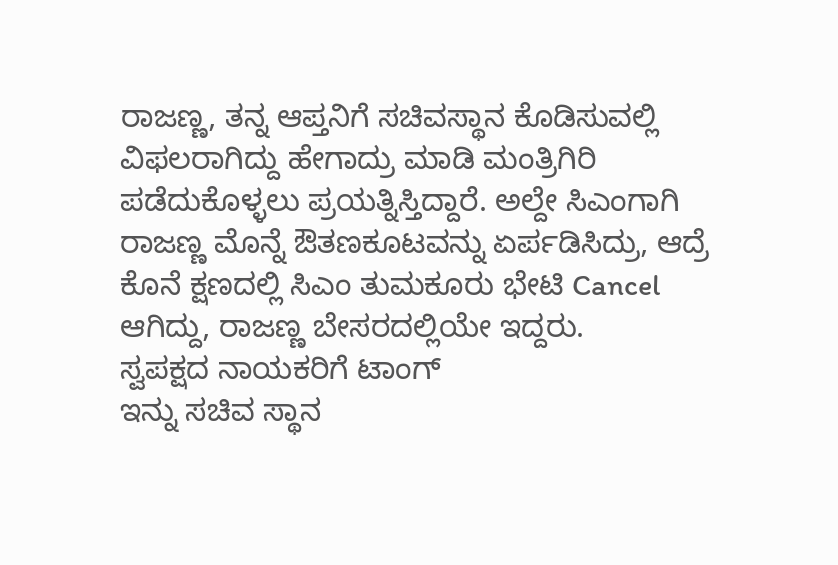ರಾಜಣ್ಣ, ತನ್ನ ಆಪ್ತನಿಗೆ ಸಚಿವಸ್ಥಾನ ಕೊಡಿಸುವಲ್ಲಿ ವಿಫಲರಾಗಿದ್ದು ಹೇಗಾದ್ರು ಮಾಡಿ ಮಂತ್ರಿಗಿರಿ ಪಡೆದುಕೊಳ್ಳಲು ಪ್ರಯತ್ನಿಸ್ತಿದ್ದಾರೆ. ಅಲ್ದೇ ಸಿಎಂಗಾಗಿ ರಾಜಣ್ಣ ಮೊನ್ನೆ ಔತಣಕೂಟವನ್ನು ಏರ್ಪಡಿಸಿದ್ರು, ಆದ್ರೆ ಕೊನೆ ಕ್ಷಣದಲ್ಲಿ ಸಿಎಂ ತುಮಕೂರು ಭೇಟಿ Cancel ಆಗಿದ್ದು, ರಾಜಣ್ಣ ಬೇಸರದಲ್ಲಿಯೇ ಇದ್ದರು.
ಸ್ವಪಕ್ಷದ ನಾಯಕರಿಗೆ ಟಾಂಗ್
ಇನ್ನು ಸಚಿವ ಸ್ಥಾನ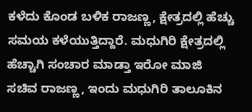ಕಳೆದು ಕೊಂಡ ಬಳಿಕ ರಾಜಣ್ಣ, ಕ್ಷೇತ್ರದಲ್ಲಿ ಹೆಚ್ಚು ಸಮಯ ಕಳೆಯುತ್ತಿದ್ದಾರೆ. ಮಧುಗಿರಿ ಕ್ಷೇತ್ರದಲ್ಲಿ ಹೆಚ್ಚಾಗಿ ಸಂಚಾರ ಮಾಡ್ತಾ ಇರೋ ಮಾಜಿ ಸಚಿವ ರಾಜಣ್ಣ, ಇಂದು ಮಧುಗಿರಿ ತಾಲೂಕಿನ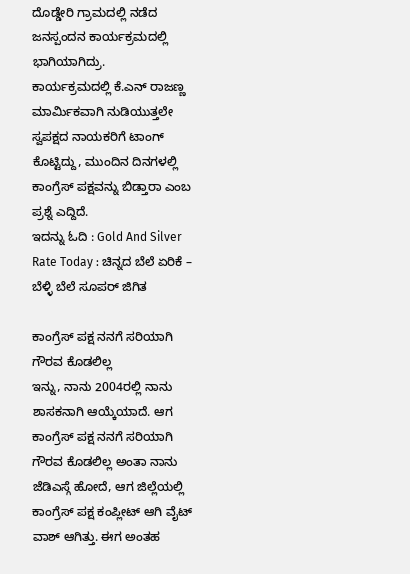ದೊಡ್ಡೇರಿ ಗ್ರಾಮದಲ್ಲಿ ನಡೆದ ಜನಸ್ಪಂದನ ಕಾರ್ಯಕ್ರಮದಲ್ಲಿ ಭಾಗಿಯಾಗಿದ್ರು.
ಕಾರ್ಯಕ್ರಮದಲ್ಲಿ ಕೆ.ಎನ್ ರಾಜಣ್ಣ ಮಾರ್ಮಿಕವಾಗಿ ನುಡಿಯುತ್ತಲೇ ಸ್ವಪಕ್ಷದ ನಾಯಕರಿಗೆ ಟಾಂಗ್ ಕೊಟ್ಟಿದ್ದು, ಮುಂದಿನ ದಿನಗಳಲ್ಲಿ ಕಾಂಗ್ರೆಸ್ ಪಕ್ಷವನ್ನು ಬಿಡ್ತಾರಾ ಎಂಬ ಪ್ರಶ್ನೆ ಎದ್ದಿದೆ.
ಇದನ್ನು ಓದಿ : Gold And Silver Rate Today : ಚಿನ್ನದ ಬೆಲೆ ಏರಿಕೆ – ಬೆಳ್ಳಿ ಬೆಲೆ ಸೂಪರ್ ಜಿಗಿತ

ಕಾಂಗ್ರೆಸ್ ಪಕ್ಷ ನನಗೆ ಸರಿಯಾಗಿ ಗೌರವ ಕೊಡಲಿಲ್ಲ
ಇನ್ನು, ನಾನು 2004ರಲ್ಲಿ ನಾನು ಶಾಸಕನಾಗಿ ಆಯ್ಕೆಯಾದೆ. ಆಗ ಕಾಂಗ್ರೆಸ್ ಪಕ್ಷ ನನಗೆ ಸರಿಯಾಗಿ ಗೌರವ ಕೊಡಲಿಲ್ಲ ಅಂತಾ ನಾನು ಜೆಡಿಎಸ್ಗೆ ಹೋದೆ, ಆಗ ಜಿಲ್ಲೆಯಲ್ಲಿ ಕಾಂಗ್ರೆಸ್ ಪಕ್ಷ ಕಂಪ್ಲೀಟ್ ಆಗಿ ವೈಟ್ ವಾಶ್ ಆಗಿತ್ತು. ಈಗ ಅಂತಹ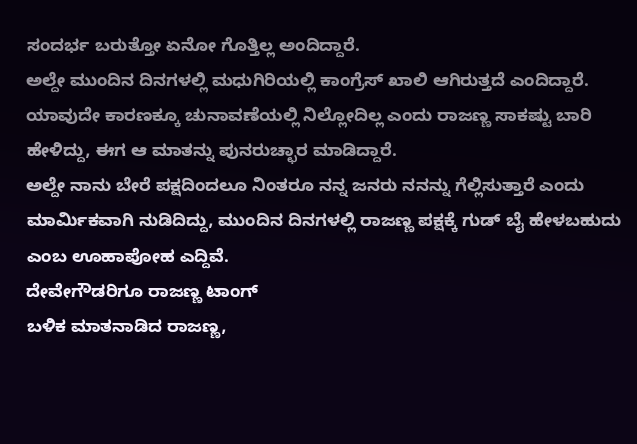ಸಂದರ್ಭ ಬರುತ್ತೋ ಏನೋ ಗೊತ್ತಿಲ್ಲ ಅಂದಿದ್ದಾರೆ.
ಅಲ್ದೇ ಮುಂದಿನ ದಿನಗಳಲ್ಲಿ ಮಧುಗಿರಿಯಲ್ಲಿ ಕಾಂಗ್ರೆಸ್ ಖಾಲಿ ಆಗಿರುತ್ತದೆ ಎಂದಿದ್ದಾರೆ. ಯಾವುದೇ ಕಾರಣಕ್ಕೂ ಚುನಾವಣೆಯಲ್ಲಿ ನಿಲ್ಲೋದಿಲ್ಲ ಎಂದು ರಾಜಣ್ಣ ಸಾಕಷ್ಟು ಬಾರಿ ಹೇಳಿದ್ದು, ಈಗ ಆ ಮಾತನ್ನು ಪುನರುಚ್ಛಾರ ಮಾಡಿದ್ದಾರೆ.
ಅಲ್ದೇ ನಾನು ಬೇರೆ ಪಕ್ಷದಿಂದಲೂ ನಿಂತರೂ ನನ್ನ ಜನರು ನನನ್ನು ಗೆಲ್ಲಿಸುತ್ತಾರೆ ಎಂದು ಮಾರ್ಮಿಕವಾಗಿ ನುಡಿದಿದ್ದು, ಮುಂದಿನ ದಿನಗಳಲ್ಲಿ ರಾಜಣ್ಣ ಪಕ್ಷಕ್ಕೆ ಗುಡ್ ಬೈ ಹೇಳಬಹುದು ಎಂಬ ಊಹಾಪೋಹ ಎದ್ದಿವೆ.
ದೇವೇಗೌಡರಿಗೂ ರಾಜಣ್ಣ ಟಾಂಗ್
ಬಳಿಕ ಮಾತನಾಡಿದ ರಾಜಣ್ಣ,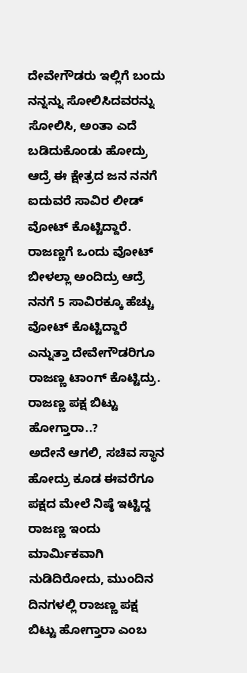ದೇವೇಗೌಡರು ಇಲ್ಲಿಗೆ ಬಂದು ನನ್ನನ್ನು ಸೋಲಿಸಿದವರನ್ನು ಸೋಲಿಸಿ, ಅಂತಾ ಎದೆ ಬಡಿದುಕೊಂಡು ಹೋದ್ರು ಆದ್ರೆ ಈ ಕ್ಷೇತ್ರದ ಜನ ನನಗೆ ಐದುವರೆ ಸಾವಿರ ಲೀಡ್ ವೋಟ್ ಕೊಟ್ಟಿದ್ದಾರೆ.
ರಾಜಣ್ಣಗೆ ಒಂದು ವೋಟ್ ಬೀಳಲ್ಲಾ ಅಂದಿದ್ರು ಆದ್ರೆ ನನಗೆ 5 ಸಾವಿರಕ್ಕೂ ಹೆಚ್ಚು ವೋಟ್ ಕೊಟ್ಟಿದ್ದಾರೆ ಎನ್ನುತ್ತಾ ದೇವೇಗೌಡರಿಗೂ ರಾಜಣ್ಣ ಟಾಂಗ್ ಕೊಟ್ಟಿದ್ರು.
ರಾಜಣ್ಣ ಪಕ್ಷ ಬಿಟ್ಟು ಹೋಗ್ತಾರಾ..?
ಅದೇನೆ ಆಗಲಿ, ಸಚಿವ ಸ್ಥಾನ ಹೋದ್ರು ಕೂಡ ಈವರೆಗೂ ಪಕ್ಷದ ಮೇಲೆ ನಿಷ್ಠೆ ಇಟ್ಟಿದ್ದ ರಾಜಣ್ಣ ಇಂದು ಮಾರ್ಮಿಕವಾಗಿ ನುಡಿದಿರೋದು, ಮುಂದಿನ ದಿನಗಳಲ್ಲಿ ರಾಜಣ್ಣ ಪಕ್ಷ ಬಿಟ್ಟು ಹೋಗ್ತಾರಾ ಎಂಬ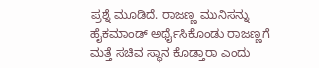ಪ್ರಶ್ನೆ ಮೂಡಿದೆ. ರಾಜಣ್ಣ ಮುನಿಸನ್ನು ಹೈಕಮಾಂಡ್ ಅರ್ಥೈಸಿಕೊಂಡು ರಾಜಣ್ಣಗೆ ಮತ್ತೆ ಸಚಿವ ಸ್ಥಾನ ಕೊಡ್ತಾರಾ ಎಂದು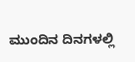ಮುಂದಿನ ದಿನಗಳಲ್ಲಿ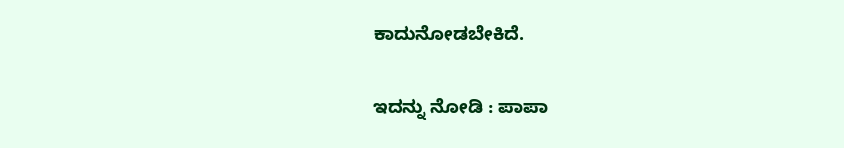ಕಾದುನೋಡಬೇಕಿದೆ.

ಇದನ್ನು ನೋಡಿ : ಪಾಪಾ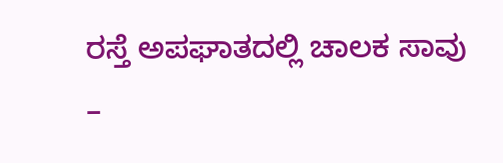ರಸ್ತೆ ಅಪಘಾತದಲ್ಲಿ ಚಾಲಕ ಸಾವು –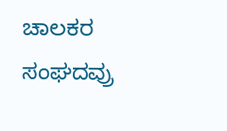ಚಾಲಕರ ಸಂಘದವ್ರು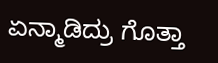ಏನ್ಮಾಡಿದ್ರು ಗೊತ್ತಾ